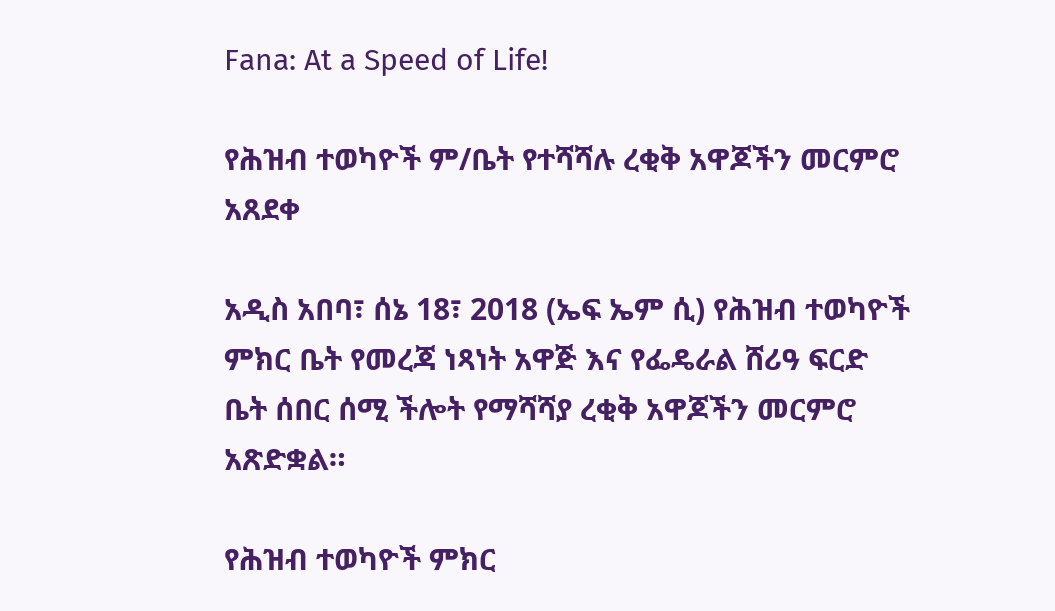Fana: At a Speed of Life!

የሕዝብ ተወካዮች ም/ቤት የተሻሻሉ ረቂቅ አዋጆችን መርምሮ አጸደቀ

አዲስ አበባ፣ ሰኔ 18፣ 2018 (ኤፍ ኤም ሲ) የሕዝብ ተወካዮች ምክር ቤት የመረጃ ነጻነት አዋጅ እና የፌዴራል ሸሪዓ ፍርድ ቤት ሰበር ሰሚ ችሎት የማሻሻያ ረቂቅ አዋጆችን መርምሮ አጽድቋል።

የሕዝብ ተወካዮች ምክር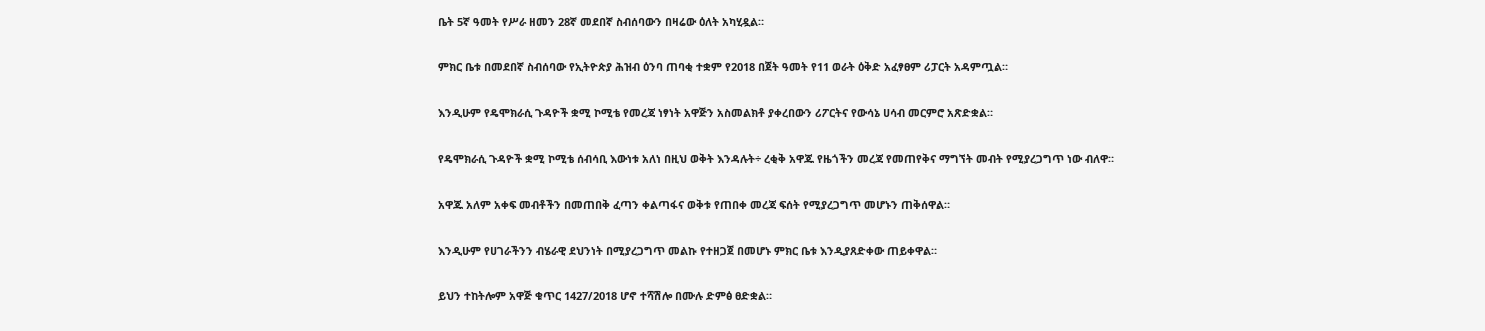ቤት 5ኛ ዓመት የሥራ ዘመን 28ኛ መደበኛ ስብሰባውን በዛሬው ዕለት አካሂዷል።

ምክር ቤቱ በመደበኛ ስብሰባው የኢትዮጵያ ሕዝብ ዕንባ ጠባቂ ተቋም የ2018 በጀት ዓመት የ11 ወራት ዕቅድ አፈፃፀም ሪፓርት አዳምጧል።

እንዲሁም የዴሞክራሲ ጉዳዮች ቋሚ ኮሚቴ የመረጃ ነፃነት አዋጅን አስመልክቶ ያቀረበውን ሪፖርትና የውሳኔ ሀሳብ መርምሮ አጽድቋል።

የዴሞክራሲ ጉዳዮች ቋሚ ኮሚቴ ሰብሳቢ እውነቱ አለነ በዚህ ወቅት እንዳሉት÷ ረቂቅ አዋጁ የዜጎችን መረጃ የመጠየቅና ማግኘት መብት የሚያረጋግጥ ነው ብለዋ።

አዋጁ አለም አቀፍ መብቶችን በመጠበቅ ፈጣን ቀልጣፋና ወቅቱ የጠበቀ መረጃ ፍሰት የሚያረጋግጥ መሆኑን ጠቅሰዋል።

እንዲሁም የሀገራችንን ብሄራዊ ደህንነት በሚያረጋግጥ መልኩ የተዘጋጀ በመሆኑ ምክር ቤቱ እንዲያጸድቀው ጠይቀዋል።

ይህን ተከትሎም አዋጅ ቁጥር 1427/2018 ሆኖ ተሻሽሎ በሙሉ ድምፅ ፀድቋል።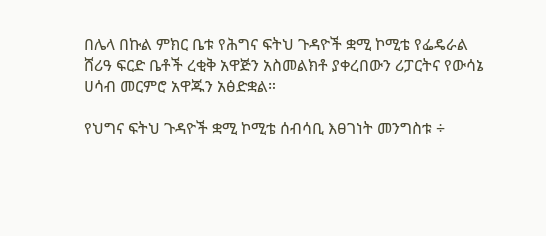በሌላ በኩል ምክር ቤቱ የሕግና ፍትህ ጉዳዮች ቋሚ ኮሚቴ የፌዴራል ሸሪዓ ፍርድ ቤቶች ረቂቅ አዋጅን አስመልክቶ ያቀረበውን ሪፓርትና የውሳኔ ሀሳብ መርምሮ አዋጁን አፅድቋል።

የህግና ፍትህ ጉዳዮች ቋሚ ኮሚቴ ሰብሳቢ እፀገነት መንግስቱ ÷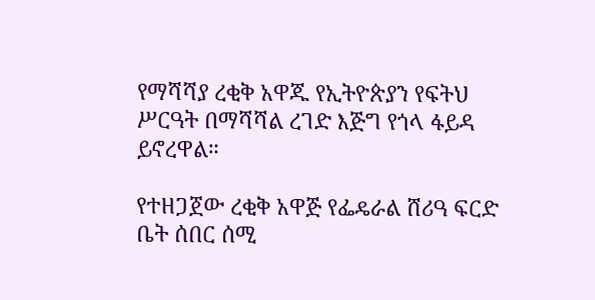የማሻሻያ ረቂቅ አዋጁ የኢትዮጵያን የፍትህ ሥርዓት በማሻሻል ረገድ እጅግ የጎላ ፋይዳ ይኖረዋል።

የተዘጋጀው ረቂቅ አዋጅ የፌዴራል ሸሪዓ ፍርድ ቤት ሰበር ሰሚ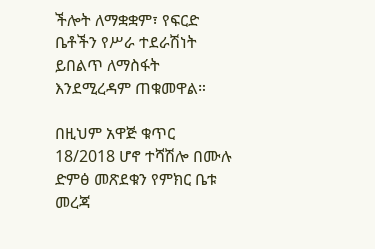ችሎት ለማቋቋም፣ የፍርድ ቤቶችን የሥራ ተደራሽነት ይበልጥ ለማስፋት እንደሚረዳም ጠቁመዋል።

በዚህም አዋጅ ቁጥር 18/2018 ሆኖ ተሻሽሎ በሙሉ ድምፅ መጽደቁን የምክር ቤቱ መረጃ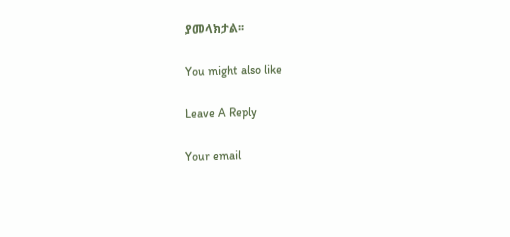ያመላክታል፡፡

You might also like

Leave A Reply

Your email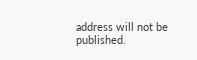address will not be published.